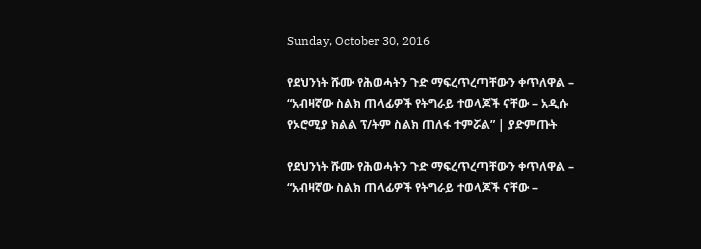Sunday, October 30, 2016

የደህንነት ሹሙ የሕወሓትን ጉድ ማፍረጥረጣቸውን ቀጥለዋል – “አብዛኛው ስልክ ጠላፊዎች የትግራይ ተወላጆች ናቸው – አዲሱ የኦሮሚያ ክልል ፕ/ትም ስልክ ጠለፋ ተምሯል” | ያድምጡት

የደህንነት ሹሙ የሕወሓትን ጉድ ማፍረጥረጣቸውን ቀጥለዋል – “አብዛኛው ስልክ ጠላፊዎች የትግራይ ተወላጆች ናቸው –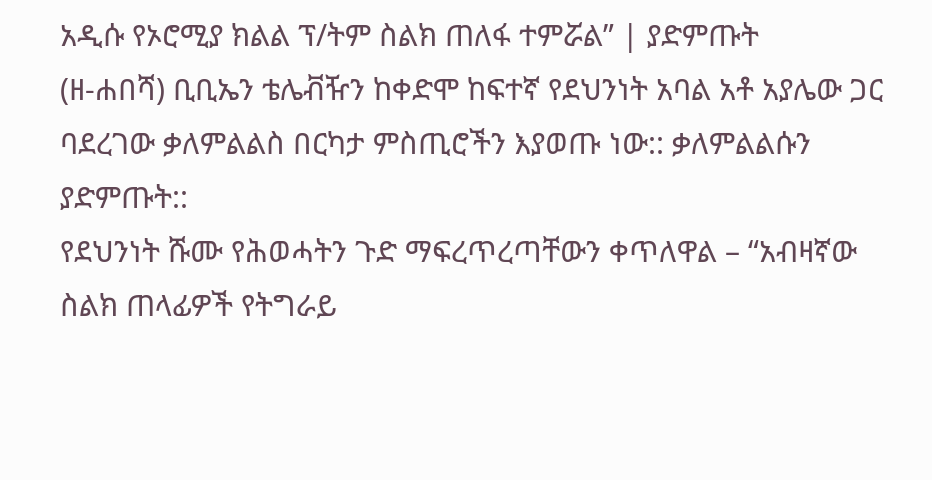አዲሱ የኦሮሚያ ክልል ፕ/ትም ስልክ ጠለፋ ተምሯል” | ያድምጡት
(ዘ-ሐበሻ) ቢቢኤን ቴሌቭዥን ከቀድሞ ከፍተኛ የደህንነት አባል አቶ አያሌው ጋር ባደረገው ቃለምልልስ በርካታ ምስጢሮችን እያወጡ ነው:: ቃለምልልሱን ያድምጡት::
የደህንነት ሹሙ የሕወሓትን ጉድ ማፍረጥረጣቸውን ቀጥለዋል – “አብዛኛው ስልክ ጠላፊዎች የትግራይ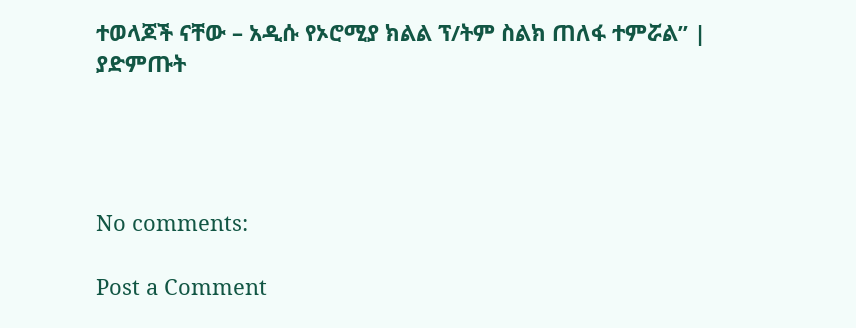ተወላጆች ናቸው – አዲሱ የኦሮሚያ ክልል ፕ/ትም ስልክ ጠለፋ ተምሯል” | ያድምጡት




No comments:

Post a Comment